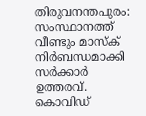തിരുവനന്തപുരം: സംസ്ഥാനത്ത് വീണ്ടും മാസ്‌ക് നിര്‍ബന്ധമാക്കി സര്‍ക്കാര്‍ ഉത്തരവ്. കൊവിഡ്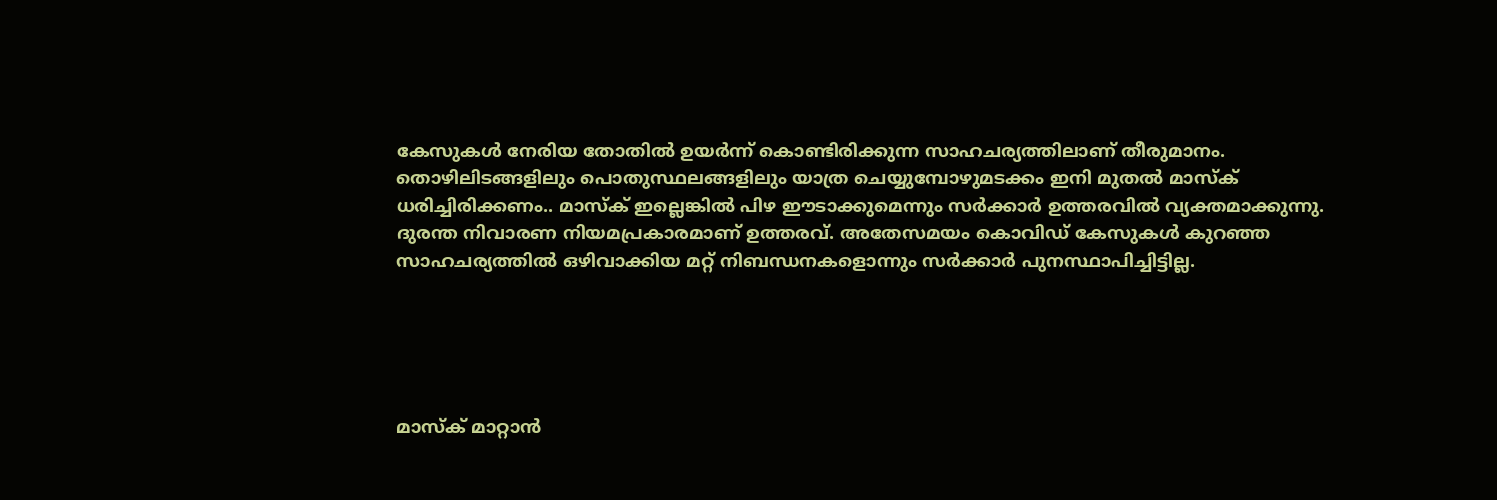കേസുകള്‍ നേരിയ തോതില്‍ ഉയര്‍ന്ന് കൊണ്ടിരിക്കുന്ന സാഹചര്യത്തിലാണ് തീരുമാനം. തൊഴിലിടങ്ങളിലും പൊതുസ്ഥലങ്ങളിലും യാത്ര ചെയ്യുമ്പോഴുമടക്കം ഇനി മുതല്‍ മാസ്‌ക് ധരിച്ചിരിക്കണം.. മാസ്‌ക് ഇല്ലെങ്കില്‍ പിഴ ഈടാക്കുമെന്നും സര്‍ക്കാര്‍ ഉത്തരവില്‍ വ്യക്തമാക്കുന്നു. ദുരന്ത നിവാരണ നിയമപ്രകാരമാണ് ഉത്തരവ്. അതേസമയം കൊവിഡ് കേസുകള്‍ കുറഞ്ഞ സാഹചര്യത്തില്‍ ഒഴിവാക്കിയ മറ്റ് നിബന്ധനകളൊന്നും സര്‍ക്കാര്‍ പുനസ്ഥാപിച്ചിട്ടില്ല.





മാസ്‌ക് മാറ്റാന്‍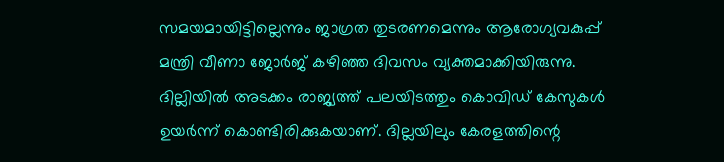സമയമായിട്ടില്ലെന്നും ജാഗ്രത തുടരണമെന്നും ആരോഗ്യവകുപ്പ് മന്ത്രി വീണാ ജോര്‍ജ് കഴിഞ്ഞ ദിവസം വ്യക്തമാക്കിയിരുന്നു. ദില്ലിയില്‍ അടക്കം രാജ്യത്ത് പലയിടത്തും കൊവിഡ് കേസുകള്‍ ഉയര്‍ന്ന് കൊണ്ടിരിക്കുകയാണ്. ദില്ലയിലും കേരളത്തിന്റെ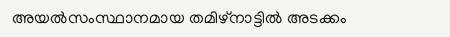അയല്‍സംസ്ഥാനമായ തമിഴ്‌നാട്ടില്‍ അടക്കം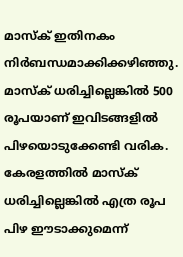മാസ്‌ക് ഇതിനകം നിര്‍ബന്ധമാക്കിക്കഴിഞ്ഞു. മാസ്ക് ധരിച്ചില്ലെങ്കിൽ 500 രൂപയാണ് ഇവിടങ്ങളിൽ പിഴയൊടുക്കേണ്ടി വരിക. കേരളത്തിൽ മാസ്ക് ധരിച്ചില്ലെങ്കിൽ എത്ര രൂപ പിഴ ഈടാക്കുമെന്ന്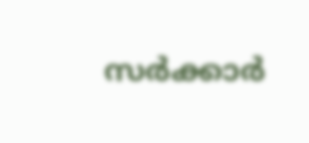സർക്കാർ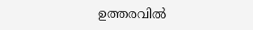ഉത്തരവിൽ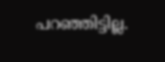പറഞ്ഞിട്ടില്ല.